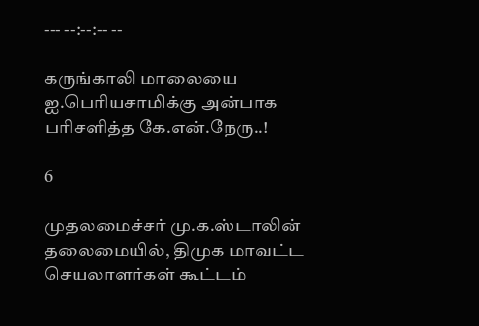--- --:--:-- --

கருங்காலி மாலையை ஐ.பெரியசாமிக்கு அன்பாக பரிசளித்த கே.என்.நேரு..!

6

முதலமைச்சர் மு.க.ஸ்டாலின் தலைமையில், திமுக மாவட்ட செயலாளர்கள் கூட்டம்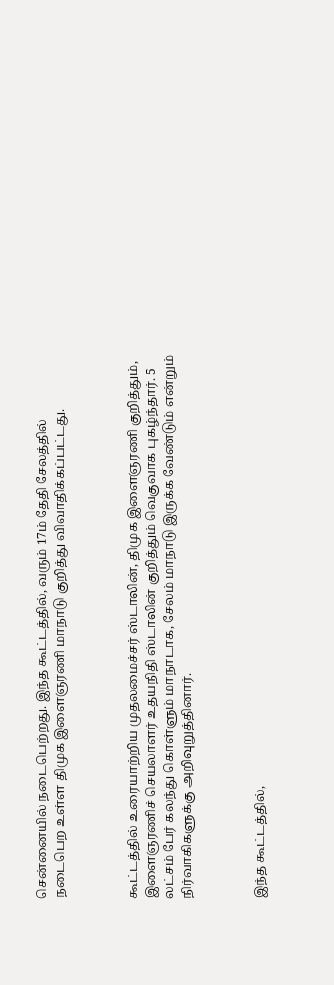சென்னையில் நடைபெற்றது. இந்த கூட்டத்தில், வரும் 17ம் தேதி சேலத்தில் நடைபெற உள்ள திமுக இளைஞரணி மாநாடு குறித்து விவாதிக்கப்பட்டது.



கூட்டத்தில் உரையாற்றிய முதலமைச்சர் ஸ்டாலின், திமுக இளைஞரணி குறித்தும், இளைஞரணிச் செயலாளர் உதயநிதி ஸ்டாலின் குறித்தும் வெகுவாக புகழ்ந்தார். 5 லட்சம் பேர் கலந்து கொள்ளும் மாநாடாக, சேலம் மாநாடு இருக்க வேண்டும் என்றும் நிர்வாகிகளுக்கு அறிவுறுத்தினார்.



இந்த கூட்டத்தில்,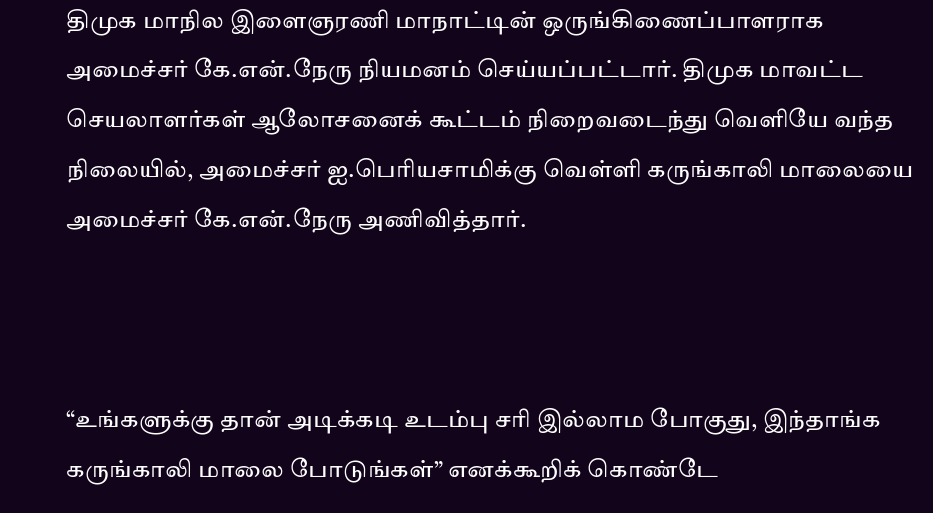திமுக மாநில இளைஞரணி மாநாட்டின் ஒருங்கிணைப்பாளராக அமைச்சர் கே.என்.நேரு நியமனம் செய்யப்பட்டார். திமுக மாவட்ட செயலாளர்கள் ஆலோசனைக் கூட்டம் நிறைவடைந்து வெளியே வந்த நிலையில், அமைச்சர் ஐ.பெரியசாமிக்கு வெள்ளி கருங்காலி மாலையை அமைச்சர் கே.என்.நேரு அணிவித்தார்.



“உங்களுக்கு தான் அடிக்கடி உடம்பு சரி இல்லாம போகுது, இந்தாங்க கருங்காலி மாலை போடுங்கள்” எனக்கூறிக் கொண்டே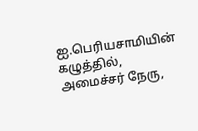ஐ.பெரியசாமியின் கழுத்தில், அமைச்சர் நேரு,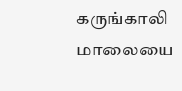கருங்காலி மாலையை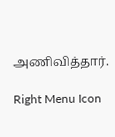அணிவித்தார்.

Right Menu Icon